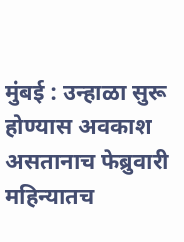मुंबई : उन्हाळा सुरू होण्यास अवकाश असतानाच फेब्रुवारी महिन्यातच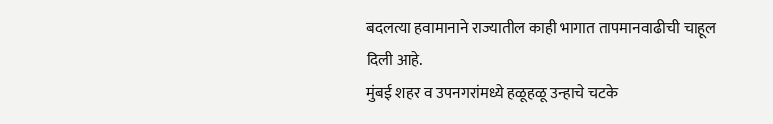बदलत्या हवामानाने राज्यातील काही भागात तापमानवाढीची चाहूल दिली आहे.
मुंबई शहर व उपनगरांमध्ये हळूहळू उन्हाचे चटके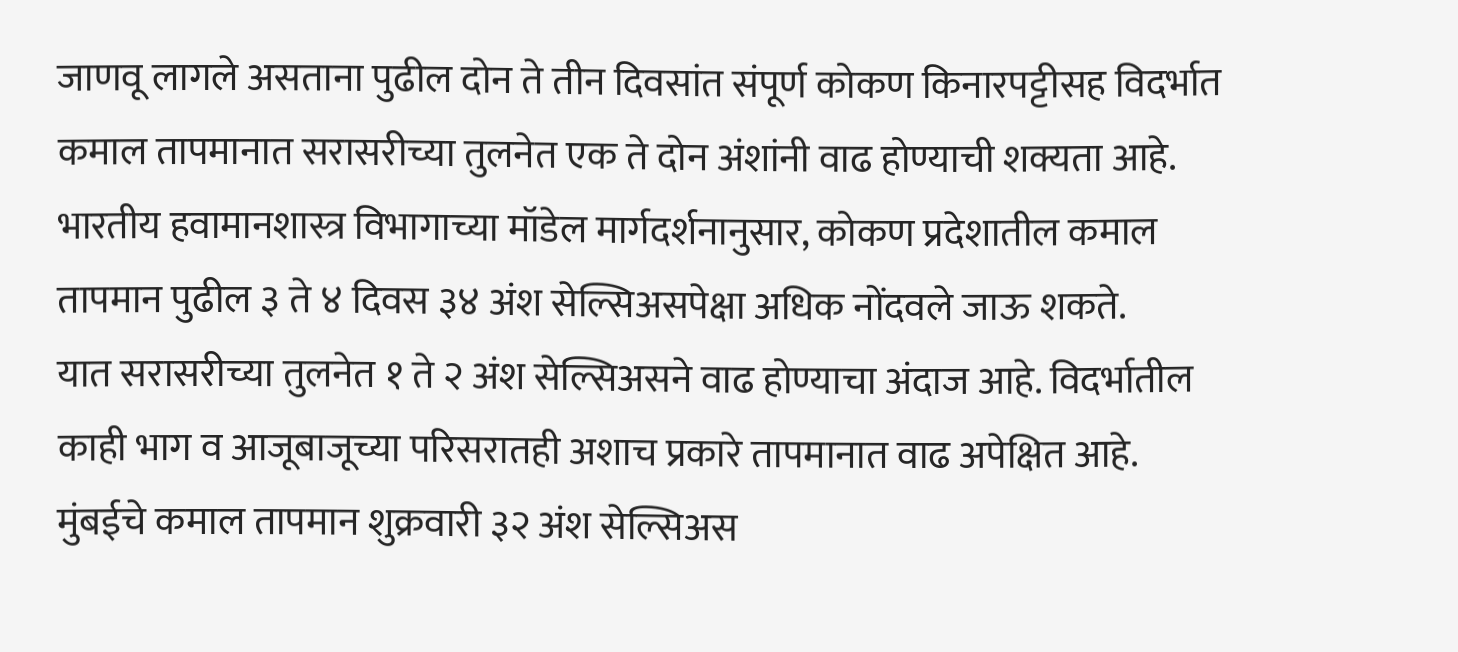जाणवू लागले असताना पुढील दोन ते तीन दिवसांत संपूर्ण कोकण किनारपट्टीसह विदर्भात कमाल तापमानात सरासरीच्या तुलनेत एक ते दोन अंशांनी वाढ होण्याची शक्यता आहे.
भारतीय हवामानशास्त्र विभागाच्या मॉडेल मार्गदर्शनानुसार, कोकण प्रदेशातील कमाल तापमान पुढील ३ ते ४ दिवस ३४ अंश सेल्सिअसपेक्षा अधिक नोंदवले जाऊ शकते.
यात सरासरीच्या तुलनेत १ ते २ अंश सेल्सिअसने वाढ होण्याचा अंदाज आहे. विदर्भातील काही भाग व आजूबाजूच्या परिसरातही अशाच प्रकारे तापमानात वाढ अपेक्षित आहे.
मुंबईचे कमाल तापमान शुक्रवारी ३२ अंश सेल्सिअस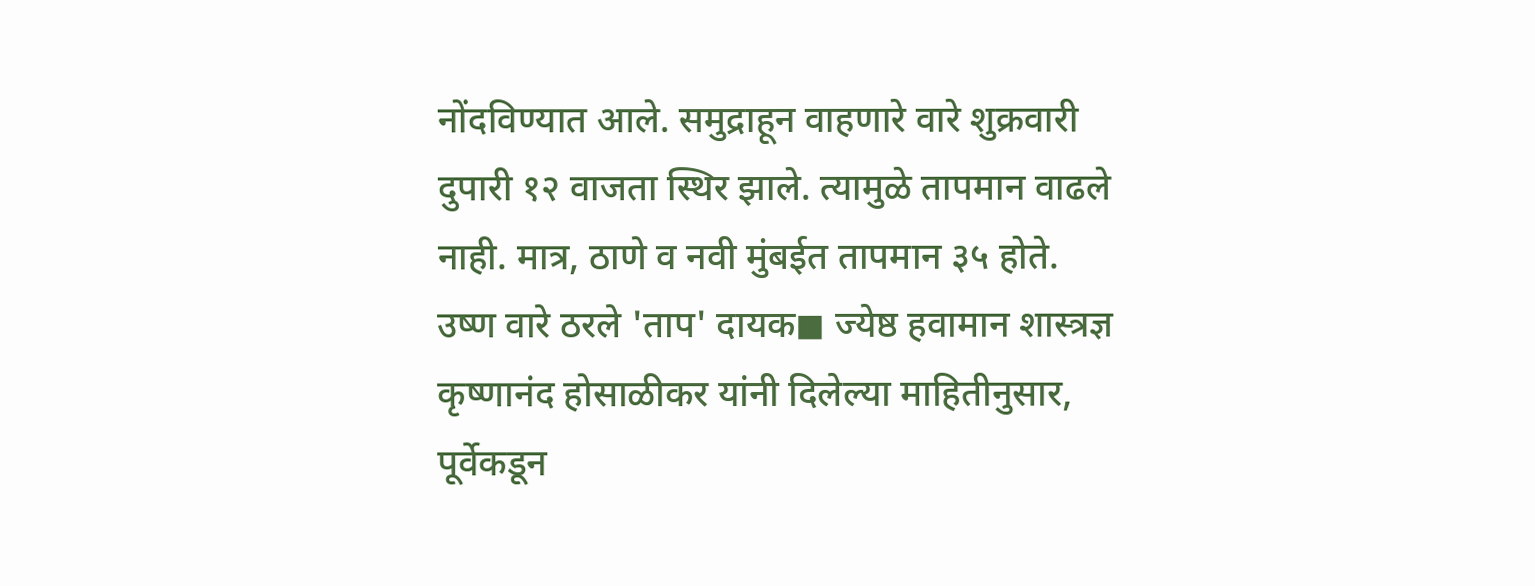नोंदविण्यात आले. समुद्राहून वाहणारे वारे शुक्रवारी दुपारी १२ वाजता स्थिर झाले. त्यामुळे तापमान वाढले नाही. मात्र, ठाणे व नवी मुंबईत तापमान ३५ होते.
उष्ण वारे ठरले 'ताप' दायक◼ ज्येष्ठ हवामान शास्त्रज्ञ कृष्णानंद होसाळीकर यांनी दिलेल्या माहितीनुसार, पूर्वेकडून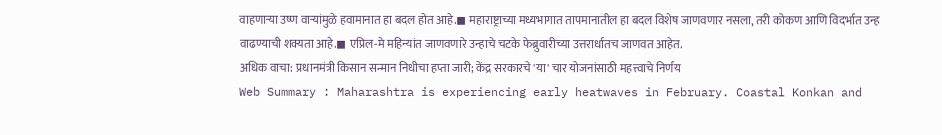वाहणाऱ्या उष्ण वाऱ्यांमुळे हवामानात हा बदल होत आहे.◼ महाराष्ट्राच्या मध्यभागात तापमानातील हा बदल विशेष जाणवणार नसला, तरी कोकण आणि विदर्भात उन्ह वाढण्याची शक्यता आहे.◼ एप्रिल-मे महिन्यांत जाणवणारे उन्हाचे चटके फेब्रुवारीच्या उत्तरार्धातच जाणवत आहेत.
अधिक वाचा: प्रधानमंत्री किसान सन्मान निधीचा हप्ता जारी; केंद्र सरकारचे 'या' चार योजनांसाठी महत्त्वाचे निर्णय
Web Summary : Maharashtra is experiencing early heatwaves in February. Coastal Konkan and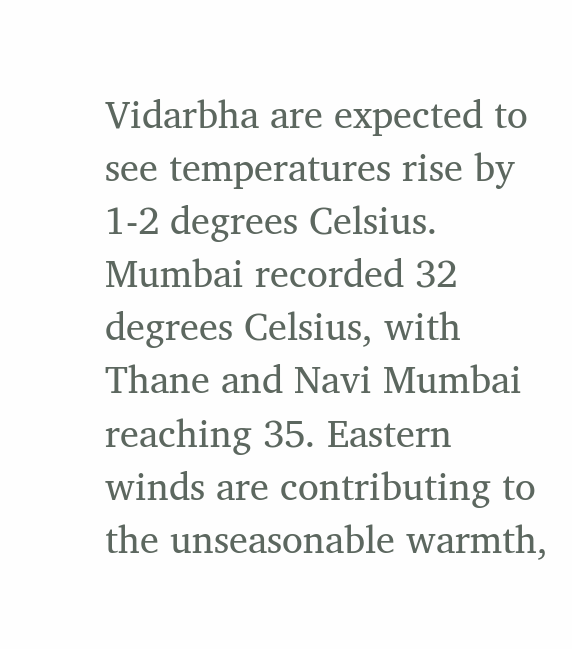Vidarbha are expected to see temperatures rise by 1-2 degrees Celsius. Mumbai recorded 32 degrees Celsius, with Thane and Navi Mumbai reaching 35. Eastern winds are contributing to the unseasonable warmth,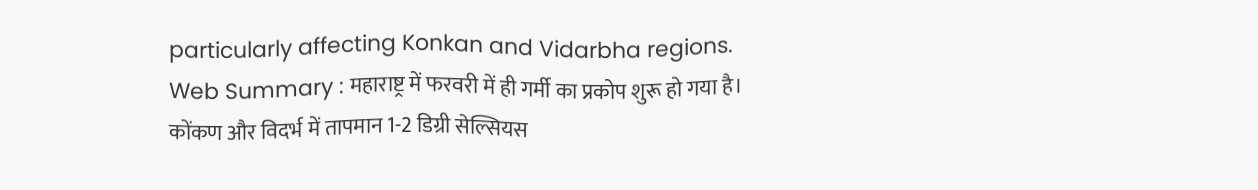particularly affecting Konkan and Vidarbha regions.
Web Summary : महाराष्ट्र में फरवरी में ही गर्मी का प्रकोप शुरू हो गया है। कोंकण और विदर्भ में तापमान 1-2 डिग्री सेल्सियस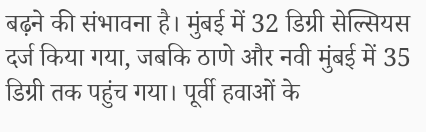बढ़ने की संभावना है। मुंबई में 32 डिग्री सेल्सियस दर्ज किया गया, जबकि ठाणे और नवी मुंबई में 35 डिग्री तक पहुंच गया। पूर्वी हवाओं के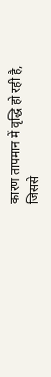कारण तापमान में वृद्धि हो रही है, जिससे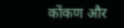कोंकण और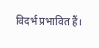विदर्भ प्रभावित हैं।